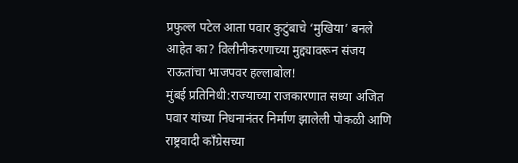प्रफुल्ल पटेल आता पवार कुटुंबाचे ‘मुखिया’ बनले आहेत का? विलीनीकरणाच्या मुद्द्यावरून संजय राऊतांचा भाजपवर हल्लाबोल!
मुंबई प्रतिनिधी:राज्याच्या राजकारणात सध्या अजित पवार यांच्या निधनानंतर निर्माण झालेली पोकळी आणि राष्ट्रवादी काँग्रेसच्या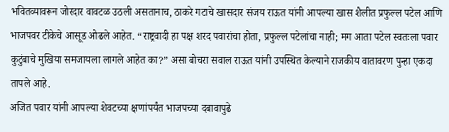भवितव्यावरून जोरदार वावटळ उठली असतानाच, ठाकरे गटाचे खासदार संजय राऊत यांनी आपल्या खास शैलीत प्रफुल्ल पटेल आणि भाजपवर टीकेचे आसूड ओढले आहेत. “राष्ट्रवादी हा पक्ष शरद पवारांचा होता, प्रफुल्ल पटेलांचा नाही; मग आता पटेल स्वतःला पवार कुटुंबाचे मुखिया समजायला लागले आहेत का?” असा बोचरा सवाल राऊत यांनी उपस्थित केल्याने राजकीय वातावरण पुन्हा एकदा तापले आहे.
अजित पवार यांनी आपल्या शेवटच्या क्षणांपर्यंत भाजपच्या दबावापुढे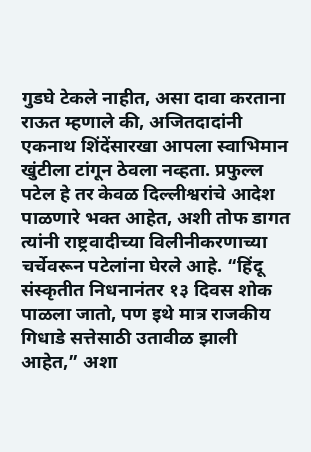गुडघे टेकले नाहीत, असा दावा करताना राऊत म्हणाले की, अजितदादांनी एकनाथ शिंदेंसारखा आपला स्वाभिमान खुंटीला टांगून ठेवला नव्हता. प्रफुल्ल पटेल हे तर केवळ दिल्लीश्वरांचे आदेश पाळणारे भक्त आहेत, अशी तोफ डागत त्यांनी राष्ट्रवादीच्या विलीनीकरणाच्या चर्चेवरून पटेलांना घेरले आहे. “हिंदू संस्कृतीत निधनानंतर १३ दिवस शोक पाळला जातो, पण इथे मात्र राजकीय गिधाडे सत्तेसाठी उतावीळ झाली आहेत,” अशा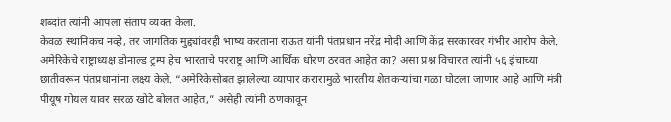शब्दांत त्यांनी आपला संताप व्यक्त केला.
केवळ स्थानिकच नव्हे, तर जागतिक मुद्द्यांवरही भाष्य करताना राऊत यांनी पंतप्रधान नरेंद्र मोदी आणि केंद्र सरकारवर गंभीर आरोप केले. अमेरिकेचे राष्ट्राध्यक्ष डोनाल्ड ट्रम्प हेच भारताचे परराष्ट्र आणि आर्थिक धोरण ठरवत आहेत का? असा प्रश्न विचारत त्यांनी ५६ इंचाच्या छातीवरून पंतप्रधानांना लक्ष्य केले. “अमेरिकेसोबत झालेल्या व्यापार करारामुळे भारतीय शेतकऱ्यांचा गळा घोटला जाणार आहे आणि मंत्री पीयूष गोयल यावर सरळ खोटे बोलत आहेत,” असेही त्यांनी ठणकावून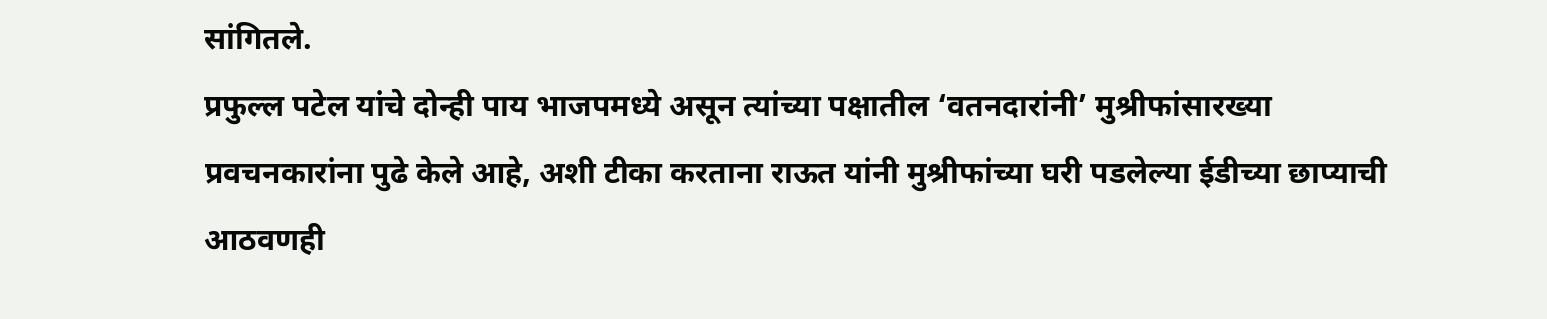सांगितले.
प्रफुल्ल पटेल यांचे दोन्ही पाय भाजपमध्ये असून त्यांच्या पक्षातील ‘वतनदारांनी’ मुश्रीफांसारख्या प्रवचनकारांना पुढे केले आहे, अशी टीका करताना राऊत यांनी मुश्रीफांच्या घरी पडलेल्या ईडीच्या छाप्याची आठवणही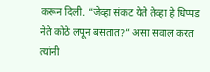करून दिली. “जेव्हा संकट येते तेव्हा हे धिप्पड नेते कोठे लपून बसतात?” असा सवाल करत त्यांनी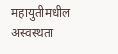महायुतीमधील अस्वस्थता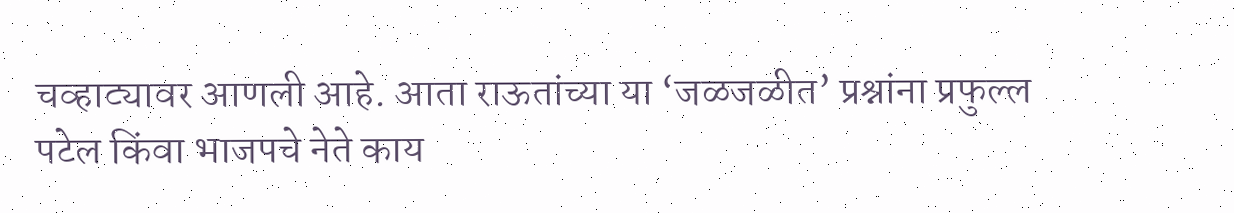चव्हाट्यावर आणली आहे. आता राऊतांच्या या ‘जळजळीत’ प्रश्नांना प्रफुल्ल पटेल किंवा भाजपचे नेते काय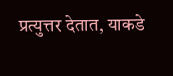प्रत्युत्तर देतात, याकडे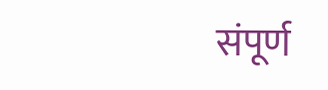संपूर्ण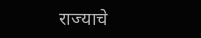राज्याचे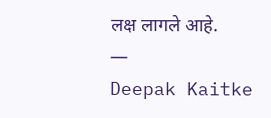लक्ष लागले आहे.
—
Deepak Kaitke